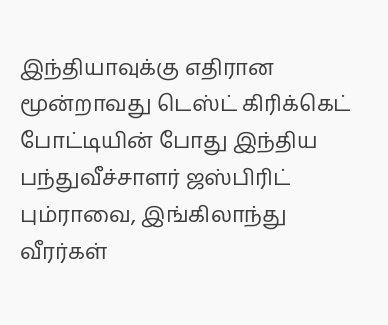இந்தியாவுக்கு எதிரான மூன்றாவது டெஸ்ட் கிரிக்கெட் போட்டியின் போது இந்திய பந்துவீச்சாளர் ஜஸ்பிரிட் பும்ராவை, இங்கிலாந்து வீரர்கள்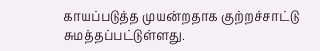காயப்படுத்த முயன்றதாக குற்றச்சாட்டு சுமத்தப்பட்டுள்ளது.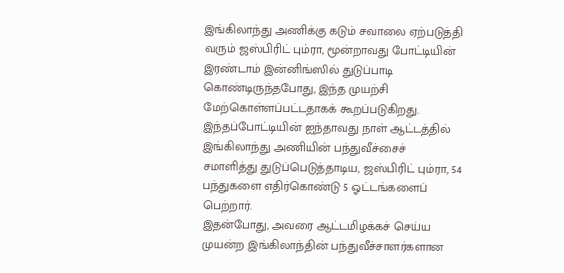இங்கிலாந்து அணிக்கு கடும் சவாலை ஏற்படுத்தி வரும் ஜஸ்பிரிட் பும்ரா, மூன்றாவது போட்டியின் இரண்டாம் இன்னிங்ஸில் துடுப்பாடி கொண்டிருந்தபோது, இந்த முயற்சி மேற்கொள்ளப்பட்டதாகக் கூறப்படுகிறது.
இந்தப்போட்டியின் ஐந்தாவது நாள் ஆட்டத்தில் இங்கிலாந்து அணியின் பந்துவீச்சைச் சமாளித்து துடுப்பெடுத்தாடிய, ஜஸ்பிரிட் பும்ரா, 54 பந்துகளை எதிர்கொண்டு 5 ஓட்டங்களைப் பெற்றார்.
இதன்போது, அவரை ஆட்டமிழக்கச் செய்ய முயன்ற இங்கிலாந்தின் பந்துவீச்சாளர்களான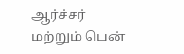ஆர்ச்சர் மற்றும் பென்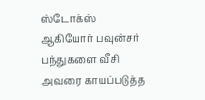ஸ்டோக்ஸ் ஆகியோர் பவுன்சர் பந்துகளை வீசி அவரை காயப்படுத்த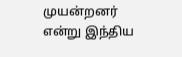முயன்றனர் என்று இந்திய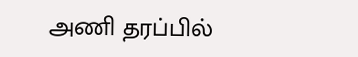அணி தரப்பில்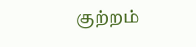குற்றம்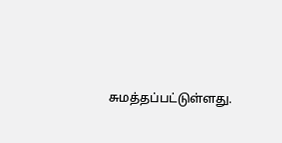சுமத்தப்பட்டுள்ளது.